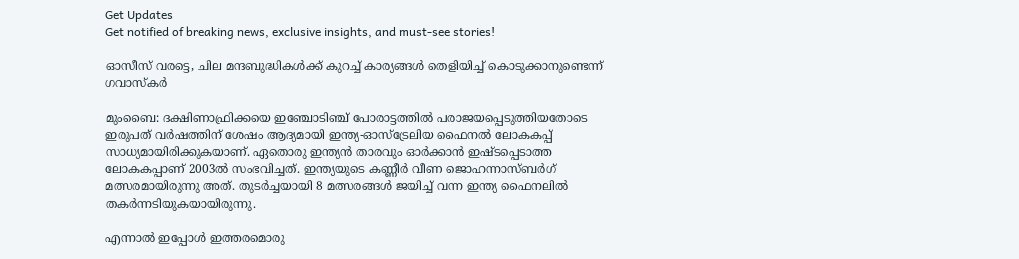Get Updates
Get notified of breaking news, exclusive insights, and must-see stories!

ഓസീസ് വരട്ടെ, ചില മന്ദബുദ്ധികള്‍ക്ക് കുറച്ച് കാര്യങ്ങള്‍ തെളിയിച്ച് കൊടുക്കാനുണ്ടെന്ന് ഗവാസ്‌കര്‍

മുംബൈ: ദക്ഷിണാഫ്രിക്കയെ ഇഞ്ചോടിഞ്ച് പോരാട്ടത്തില്‍ പരാജയപ്പെടുത്തിയതോടെ ഇരുപത് വര്‍ഷത്തിന് ശേഷം ആദ്യമായി ഇന്ത്യ-ഓസ്‌ട്രേലിയ ഫൈനല്‍ ലോകകപ്പ് സാധ്യമായിരിക്കുകയാണ്. ഏതൊരു ഇന്ത്യന്‍ താരവും ഓര്‍ക്കാന്‍ ഇഷ്ടപ്പെടാത്ത ലോകകപ്പാണ് 2003ല്‍ സംഭവിച്ചത്. ഇന്ത്യയുടെ കണ്ണീര്‍ വീണ ജൊഹന്നാസ്ബര്‍ഗ് മത്സരമായിരുന്നു അത്. തുടര്‍ച്ചയായി 8 മത്സരങ്ങള്‍ ജയിച്ച് വന്ന ഇന്ത്യ ഫൈനലില്‍ തകര്‍ന്നടിയുകയായിരുന്നു.

എന്നാല്‍ ഇപ്പോള്‍ ഇത്തരമൊരു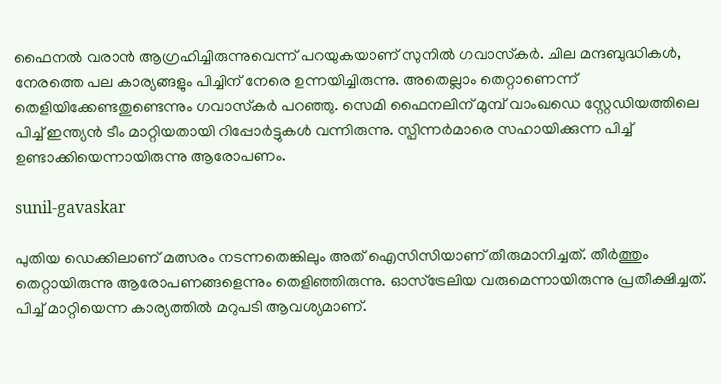ഫൈനല്‍ വരാന്‍ ആഗ്രഹിച്ചിരുന്നുവെന്ന് പറയുകയാണ് സുനില്‍ ഗവാസ്‌കര്‍. ചില മന്ദബുദ്ധികള്‍, നേരത്തെ പല കാര്യങ്ങളും പിച്ചിന് നേരെ ഉന്നയിച്ചിരുന്നു. അതെല്ലാം തെറ്റാണെന്ന് തെളിയിക്കേണ്ടതുണ്ടെന്നും ഗവാസ്‌കര്‍ പറഞ്ഞു. സെമി ഫൈനലിന് മുമ്പ് വാംഖഡെ സ്റ്റേഡിയത്തിലെ പിച്ച് ഇന്ത്യന്‍ ടീം മാറ്റിയതായി റിപ്പോര്‍ട്ടുകള്‍ വന്നിരുന്നു. സ്പിന്നര്‍മാരെ സഹായിക്കുന്ന പിച്ച് ഉണ്ടാക്കിയെന്നായിരുന്നു ആരോപണം.

sunil-gavaskar

പുതിയ ഡെക്കിലാണ് മത്സരം നടന്നതെങ്കിലും അത് ഐസിസിയാണ് തീരുമാനിച്ചത്. തീര്‍ത്തും തെറ്റായിരുന്നു ആരോപണങ്ങളെന്നും തെളിഞ്ഞിരുന്നു. ഓസ്‌ട്രേലിയ വരുമെന്നായിരുന്നു പ്രതീക്ഷിച്ചത്. പിച്ച് മാറ്റിയെന്ന കാര്യത്തില്‍ മറുപടി ആവശ്യമാണ്.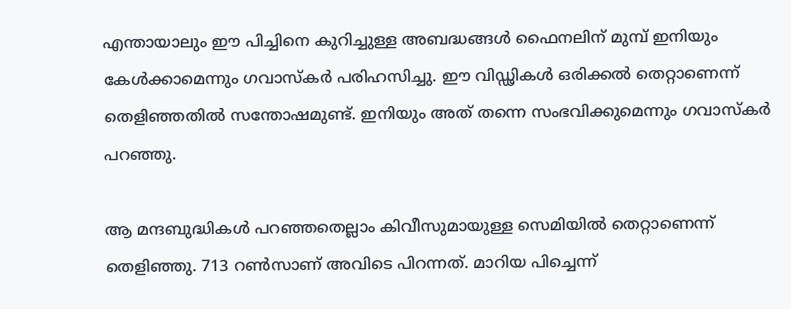എന്തായാലും ഈ പിച്ചിനെ കുറിച്ചുള്ള അബദ്ധങ്ങള്‍ ഫൈനലിന് മുമ്പ് ഇനിയും കേള്‍ക്കാമെന്നും ഗവാസ്‌കര്‍ പരിഹസിച്ചു. ഈ വിഡ്ഢികള്‍ ഒരിക്കല്‍ തെറ്റാണെന്ന് തെളിഞ്ഞതില്‍ സന്തോഷമുണ്ട്. ഇനിയും അത് തന്നെ സംഭവിക്കുമെന്നും ഗവാസ്‌കര്‍ പറഞ്ഞു.

ആ മന്ദബുദ്ധികള്‍ പറഞ്ഞതെല്ലാം കിവീസുമായുള്ള സെമിയില്‍ തെറ്റാണെന്ന് തെളിഞ്ഞു. 713 റണ്‍സാണ് അവിടെ പിറന്നത്. മാറിയ പിച്ചെന്ന്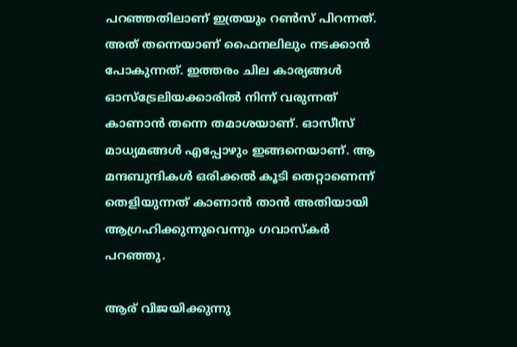പറഞ്ഞതിലാണ് ഇത്രയും റണ്‍സ് പിറന്നത്. അത് തന്നെയാണ് ഫൈനലിലും നടക്കാന്‍ പോകുന്നത്. ഇത്തരം ചില കാര്യങ്ങള്‍ ഓസ്‌ട്രേലിയക്കാരില്‍ നിന്ന് വരുന്നത് കാണാന്‍ തന്നെ തമാശയാണ്. ഓസീസ് മാധ്യമങ്ങള്‍ എപ്പോഴും ഇങ്ങനെയാണ്. ആ മന്ദബുന്ദികള്‍ ഒരിക്കല്‍ കൂടി തെറ്റാണെന്ന് തെളിയുന്നത് കാണാന്‍ താന്‍ അതിയായി ആഗ്രഹിക്കുന്നുവെന്നും ഗവാസ്‌കര്‍ പറഞ്ഞു.

ആര് വിജയിക്കുന്നു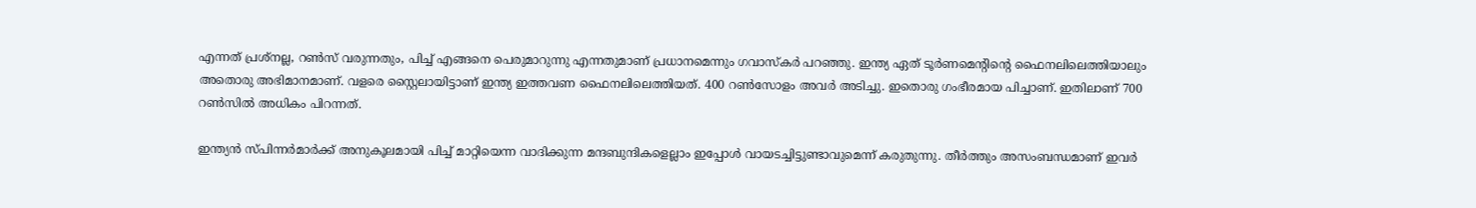എന്നത് പ്രശ്‌നല്ല, റണ്‍സ് വരുന്നതും, പിച്ച് എങ്ങനെ പെരുമാറുന്നു എന്നതുമാണ് പ്രധാനമെന്നും ഗവാസ്‌കര്‍ പറഞ്ഞു. ഇന്ത്യ ഏത് ടൂര്‍ണമെന്റിന്റെ ഫൈനലിലെത്തിയാലും അതൊരു അഭിമാനമാണ്. വളരെ സ്റ്റൈലായിട്ടാണ് ഇന്ത്യ ഇത്തവണ ഫൈനലിലെത്തിയത്. 400 റണ്‍സോളം അവര്‍ അടിച്ചു. ഇതൊരു ഗംഭീരമായ പിച്ചാണ്. ഇതിലാണ് 700 റണ്‍സില്‍ അധികം പിറന്നത്.

ഇന്ത്യന്‍ സ്പിന്നര്‍മാര്‍ക്ക് അനുകൂലമായി പിച്ച് മാറ്റിയെന്ന വാദിക്കുന്ന മന്ദബുന്ദികളെല്ലാം ഇപ്പോള്‍ വായടച്ചിട്ടുണ്ടാവുമെന്ന് കരുതുന്നു. തീര്‍ത്തും അസംബന്ധമാണ് ഇവര്‍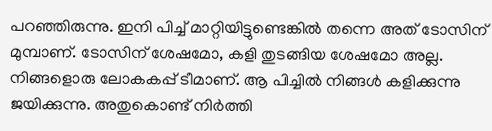പറഞ്ഞിരുന്നു. ഇനി പിച്ച് മാറ്റിയിട്ടുണ്ടെങ്കില്‍ തന്നെ അത് ടോസിന് മുമ്പാണ്. ടോസിന് ശേഷമോ, കളി തുടങ്ങിയ ശേഷമോ അല്ല. നിങ്ങളൊരു ലോകകപ്പ് ടീമാണ്. ആ പിച്ചില്‍ നിങ്ങള്‍ കളിക്കുന്നു ജയിക്കുന്നു. അതുകൊണ്ട് നിര്‍ത്തി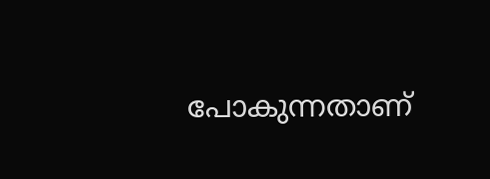പോകുന്നതാണ്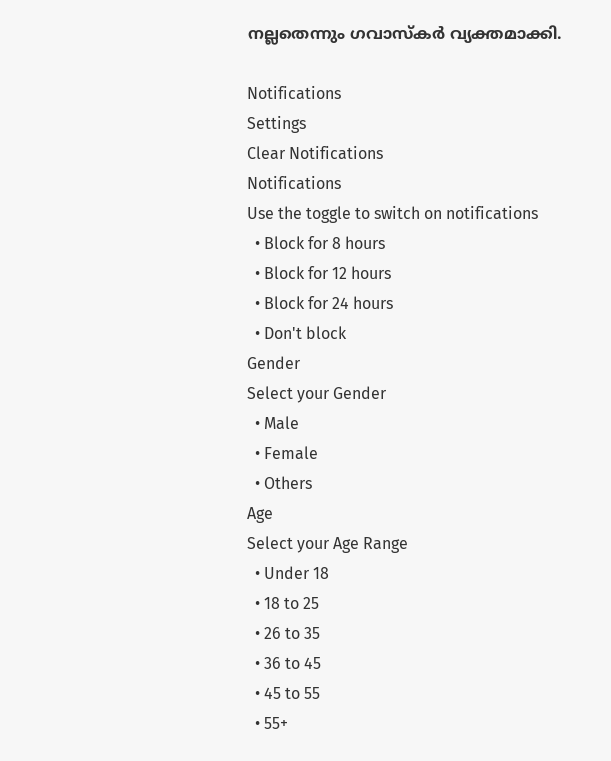നല്ലതെന്നും ഗവാസ്‌കര്‍ വ്യക്തമാക്കി.

Notifications
Settings
Clear Notifications
Notifications
Use the toggle to switch on notifications
  • Block for 8 hours
  • Block for 12 hours
  • Block for 24 hours
  • Don't block
Gender
Select your Gender
  • Male
  • Female
  • Others
Age
Select your Age Range
  • Under 18
  • 18 to 25
  • 26 to 35
  • 36 to 45
  • 45 to 55
  • 55+